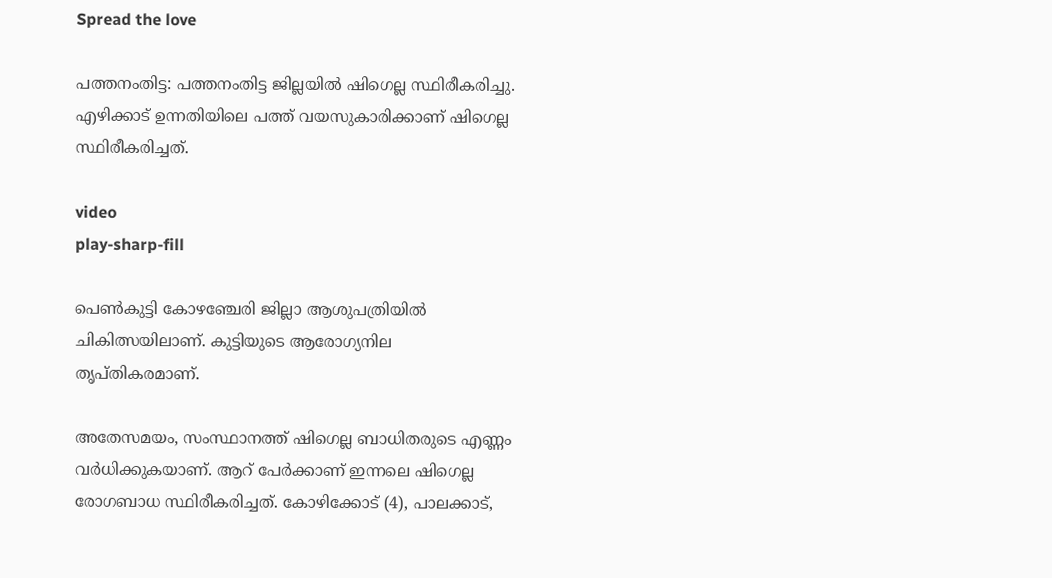Spread the love

പത്തനംതിട്ട: പത്തനംതിട്ട ജില്ലയില്‍ ഷിഗെല്ല സ്ഥിരീകരിച്ചു. എഴിക്കാട് ഉന്നതിയിലെ പത്ത് വയസുകാരിക്കാണ് ഷിഗെല്ല സ്ഥിരീകരിച്ചത്.

video
play-sharp-fill

പെണ്‍കുട്ടി കോഴഞ്ചേരി ജില്ലാ ആശുപത്രിയില്‍ ചികിത്സയിലാണ്. കുട്ടിയുടെ ആരോഗ്യനില തൃപ്തികരമാണ്.

അതേസമയം, സംസ്ഥാനത്ത് ഷിഗെല്ല ബാധിതരുടെ എണ്ണം വര്‍ധിക്കുകയാണ്. ആറ് പേര്‍ക്കാണ് ഇന്നലെ ഷിഗെല്ല രോഗബാധ സ്ഥിരീകരിച്ചത്. കോഴിക്കോട് (4), പാലക്കാട്,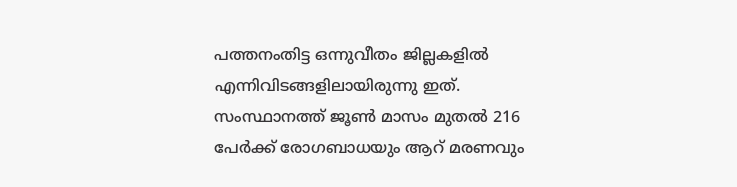പത്തനംതിട്ട ഒന്നുവീതം ജില്ലകളില്‍ എന്നിവിടങ്ങളിലായിരുന്നു ഇത്. സംസ്ഥാനത്ത് ജൂണ്‍ മാസം മുതല്‍ 216 പേര്‍ക്ക് രോഗബാധയും ആറ് മരണവും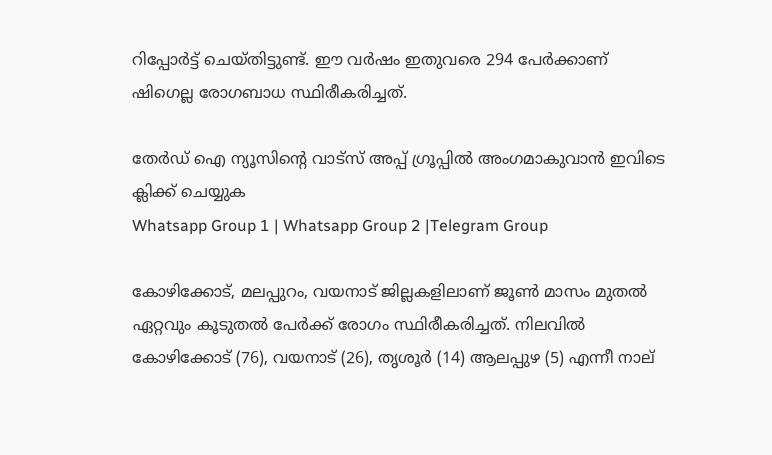റിപ്പോര്‍ട്ട് ചെയ്തിട്ടുണ്ട്. ഈ വര്‍ഷം ഇതുവരെ 294 പേര്‍ക്കാണ് ഷിഗെല്ല രോഗബാധ സ്ഥിരീകരിച്ചത്.

തേർഡ് ഐ ന്യൂസിന്റെ വാട്സ് അപ്പ് ഗ്രൂപ്പിൽ അംഗമാകുവാൻ ഇവിടെ ക്ലിക്ക് ചെയ്യുക
Whatsapp Group 1 | Whatsapp Group 2 |Telegram Group

കോഴിക്കോട്, മലപ്പുറം, വയനാട് ജില്ലകളിലാണ് ജൂണ്‍ മാസം മുതല്‍ ഏറ്റവും കൂടുതല്‍ പേര്‍ക്ക് രോഗം സ്ഥിരീകരിച്ചത്. നിലവില്‍ കോഴിക്കോട് (76), വയനാട് (26), തൃശൂര്‍ (14) ആലപ്പുഴ (5) എന്നീ നാല്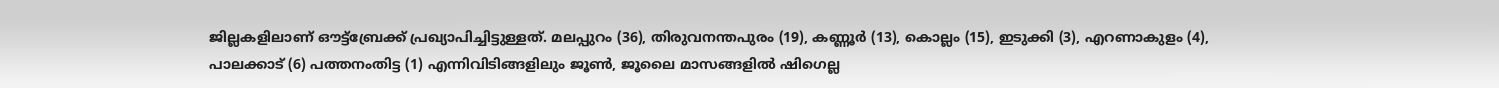ജില്ലകളിലാണ് ഔട്ട്ബ്രേക്ക് പ്രഖ്യാപിച്ചിട്ടുള്ളത്. മലപ്പുറം (36), തിരുവനന്തപുരം (19), കണ്ണൂര്‍ (13), കൊല്ലം (15), ഇടുക്കി (3), എറണാകുളം (4), പാലക്കാട് (6) പത്തനംതിട്ട (1) എന്നിവിടിങ്ങളിലും ജൂണ്‍, ജൂലൈ മാസങ്ങളില്‍ ഷിഗെല്ല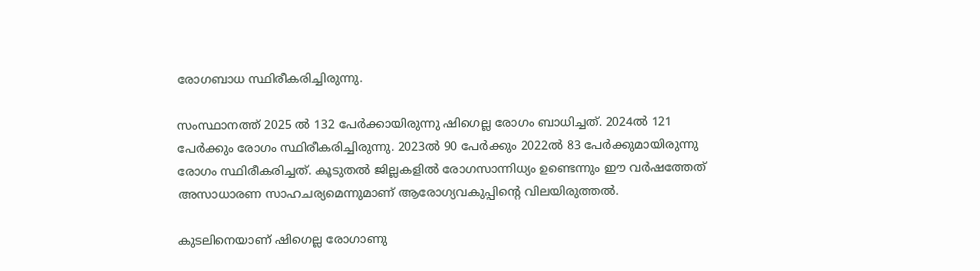രോഗബാധ സ്ഥിരീകരിച്ചിരുന്നു.

സംസ്ഥാനത്ത് 2025 ല്‍ 132 പേർക്കായിരുന്നു ഷിഗെല്ല രോഗം ബാധിച്ചത്. 2024ല്‍ 121 പേർക്കും രോഗം സ്ഥിരീകരിച്ചിരുന്നു. 2023ല്‍ 90 പേർക്കും 2022ല്‍ 83 പേർക്കുമായിരുന്നു രോഗം സ്ഥിരീകരിച്ചത്. കൂടുതല്‍ ജില്ലകളില്‍ രോഗസാന്നിധ്യം ഉണ്ടെന്നും ഈ വർഷത്തേത് അസാധാരണ സാഹചര്യമെന്നുമാണ് ആരോഗ്യവകുപ്പിന്റെ വിലയിരുത്തല്‍.

കുടലിനെയാണ് ഷിഗെല്ല രോഗാണു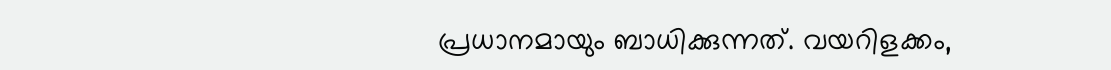പ്രധാനമായും ബാധിക്കുന്നത്. വയറിളക്കം,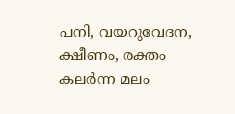പനി, വയറുവേദന, ക്ഷീണം, രക്തം കലർന്ന മലം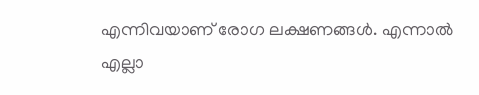എന്നിവയാണ് രോഗ ലക്ഷണങ്ങള്‍. എന്നാല്‍ എല്ലാ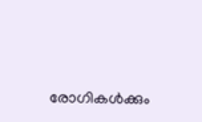രോഗികള്‍ക്കും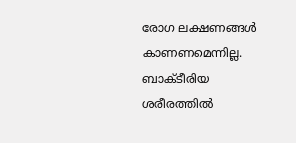രോഗ ലക്ഷണങ്ങള്‍ കാണണമെന്നില്ല. ബാക്ടീരിയ ശരീരത്തില്‍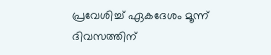പ്രവേശിച്ച്‌ ഏകദേശം മൂന്ന് ദിവസത്തിന്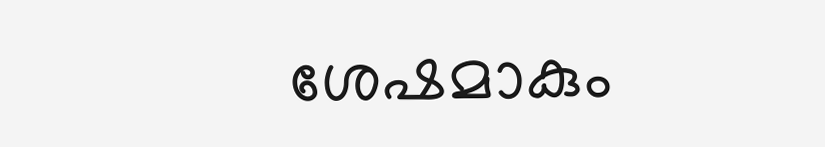ശേഷമാകും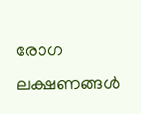രോഗ ലക്ഷണങ്ങള്‍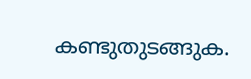കണ്ടുതുടങ്ങുക.